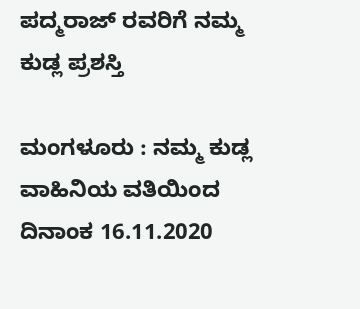ಪದ್ಮರಾಜ್ ರವರಿಗೆ ನಮ್ಮ ಕುಡ್ಲ ಪ್ರಶಸ್ತಿ

ಮಂಗಳೂರು : ನಮ್ಮ ಕುಡ್ಲ ವಾಹಿನಿಯ ವತಿಯಿಂದ ದಿನಾಂಕ 16.11.2020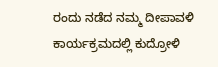ರಂದು ನಡೆದ ನಮ್ಮ ದೀಪಾವಳಿ ಕಾರ್ಯಕ್ರಮದಲ್ಲಿ ಕುದ್ರೋಳಿ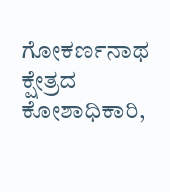ಗೋಕರ್ಣನಾಥ ಕ್ಷೇತ್ರದ ಕೋಶಾಧಿಕಾರಿ,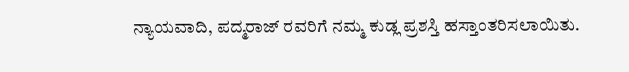ನ್ಯಾಯವಾದಿ, ಪದ್ಮರಾಜ್ ರವರಿಗೆ ನಮ್ಮ ಕುಡ್ಲ ಪ್ರಶಸ್ತಿ ಹಸ್ತಾಂತರಿಸಲಾಯಿತು.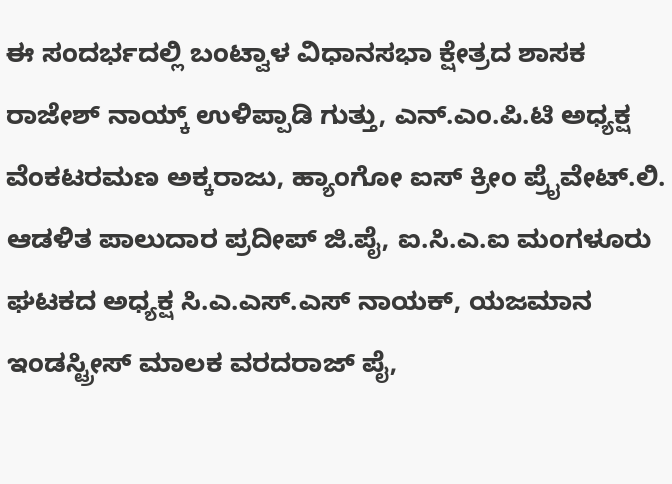ಈ ಸಂದರ್ಭದಲ್ಲಿ ಬಂಟ್ವಾಳ ವಿಧಾನಸಭಾ ಕ್ಷೇತ್ರದ ಶಾಸಕ ರಾಜೇಶ್ ನಾಯ್ಕ್ ಉಳಿಪ್ಪಾಡಿ ಗುತ್ತು, ಎನ್.ಎಂ.ಪಿ.ಟಿ ಅಧ್ಯಕ್ಷ ವೆಂಕಟರಮಣ ಅಕ್ಕರಾಜು, ಹ್ಯಾಂಗೋ ಐಸ್ ಕ್ರೀಂ ಪ್ರೈವೇಟ್.ಲಿ. ಆಡಳಿತ ಪಾಲುದಾರ ಪ್ರದೀಪ್ ಜಿ.ಪೈ, ಐ.ಸಿ.ಎ.ಐ ಮಂಗಳೂರು ಘಟಕದ ಅಧ್ಯಕ್ಷ ಸಿ.ಎ.ಎಸ್.ಎಸ್ ನಾಯಕ್, ಯಜಮಾನ ಇಂಡಸ್ಟ್ರೀಸ್ ಮಾಲಕ ವರದರಾಜ್ ಪೈ,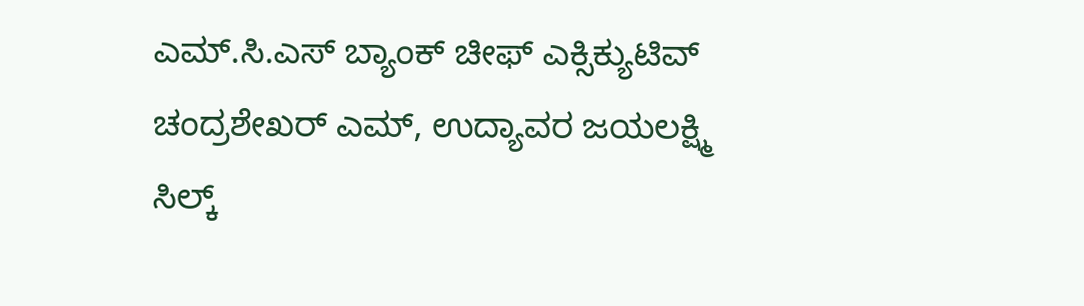ಎಮ್.ಸಿ.ಎಸ್ ಬ್ಯಾಂಕ್ ಚೀಫ್ ಎಕ್ಸಿಕ್ಯುಟಿವ್ ಚಂದ್ರಶೇಖರ್ ಎಮ್, ಉದ್ಯಾವರ ಜಯಲಕ್ಷ್ಮಿ ಸಿಲ್ಕ್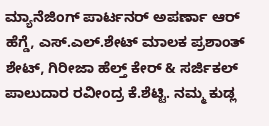ಮ್ಯಾನೆಜಿಂಗ್ ಪಾರ್ಟನರ್ ಅಪರ್ಣಾ ಆರ್ ಹೆಗ್ಡೆ, ಎಸ್.ಎಲ್.ಶೇಟ್ ಮಾಲಕ ಪ್ರಶಾಂತ್ ಶೇಟ್, ಗಿರೀಜಾ ಹೆಲ್ತ್ ಕೇರ್ & ಸರ್ಜಿಕಲ್ ಪಾಲುದಾರ ರವೀಂದ್ರ ಕೆ.ಶೆಟ್ಟಿ. ನಮ್ಮ ಕುಡ್ಲ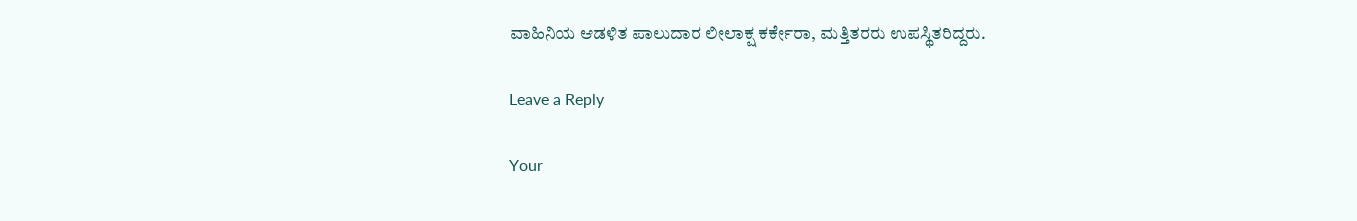ವಾಹಿನಿಯ ಆಡಳಿತ ಪಾಲುದಾರ ಲೀಲಾಕ್ಷ ಕರ್ಕೇರಾ, ಮತ್ತಿತರರು ಉಪಸ್ಥಿತರಿದ್ದರು.

Leave a Reply

Your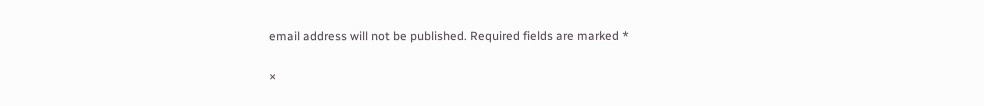email address will not be published. Required fields are marked *

×